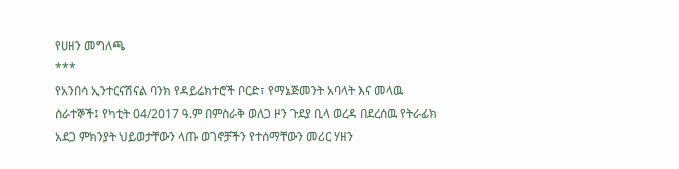የሀዘን መግለጫ
***
የአንበሳ ኢንተርናሽናል ባንክ የዳይሬክተሮች ቦርድ፣ የማኔጅመንት አባላት እና መላዉ ሰራተኞች፤ የካቲት 04/2017 ዓ.ም በምስራቅ ወለጋ ዞን ጉደያ ቢላ ወረዳ በደረሰዉ የትራፊክ አደጋ ምክንያት ህይወታቸውን ላጡ ወገኖቻችን የተሰማቸውን መሪር ሃዘን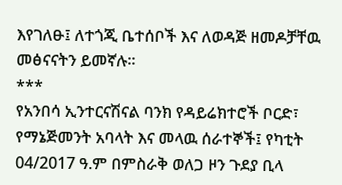እየገለፁ፤ ለተጎጂ ቤተሰቦች እና ለወዳጅ ዘመዶቻቸዉ መፅናናትን ይመኛሉ፡፡
***
የአንበሳ ኢንተርናሽናል ባንክ የዳይሬክተሮች ቦርድ፣ የማኔጅመንት አባላት እና መላዉ ሰራተኞች፤ የካቲት 04/2017 ዓ.ም በምስራቅ ወለጋ ዞን ጉደያ ቢላ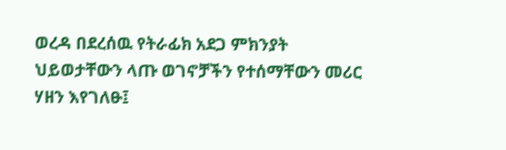ወረዳ በደረሰዉ የትራፊክ አደጋ ምክንያት ህይወታቸውን ላጡ ወገኖቻችን የተሰማቸውን መሪር ሃዘን እየገለፁ፤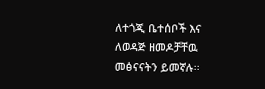ለተጎጂ ቤተሰቦች እና ለወዳጅ ዘመዶቻቸዉ መፅናናትን ይመኛሉ፡፡